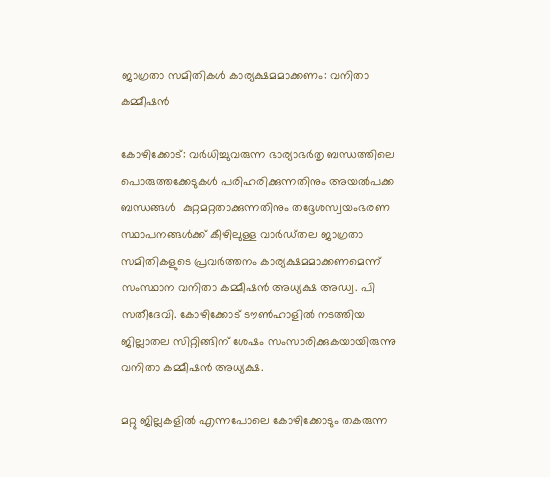ജാഗ്രതാ സമിതികള്‍ കാര്യക്ഷമമാക്കണം: വനിതാ കമ്മീഷന്‍

കോഴിക്കോട്: വര്‍ധിച്ചുവരുന്ന ഭാര്യാഭര്‍തൃ ബന്ധത്തിലെ പൊരുത്തക്കേടുകള്‍ പരിഹരിക്കുന്നതിനും അയല്‍പക്ക ബന്ധങ്ങള്‍  കുറ്റമറ്റതാക്കുന്നതിനും തദ്ദേശസ്വയംഭരണ സ്ഥാപനങ്ങള്‍ക്ക് കീഴിലുള്ള വാര്‍ഡ്തല ജാഗ്രതാ സമിതികളുടെ പ്രവര്‍ത്തനം കാര്യക്ഷമമാക്കണമെന്ന് സംസ്ഥാന വനിതാ കമ്മീഷന്‍ അധ്യക്ഷ അഡ്വ. പി  സതീദേവി. കോഴിക്കോട് ടൗണ്‍ഹാളില്‍ നടത്തിയ ജില്ലാതല സിറ്റിങ്ങിന് ശേഷം സംസാരിക്കുകയായിരുന്നു വനിതാ കമ്മീഷന്‍ അധ്യക്ഷ.

മറ്റു ജില്ലകളില്‍ എന്നപോലെ കോഴിക്കോടും തകരുന്ന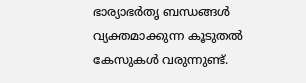ഭാര്യാഭര്‍തൃ ബന്ധങ്ങള്‍ വ്യക്തമാക്കുന്ന കൂടുതല്‍ കേസുകള്‍ വരുന്നുണ്ട്.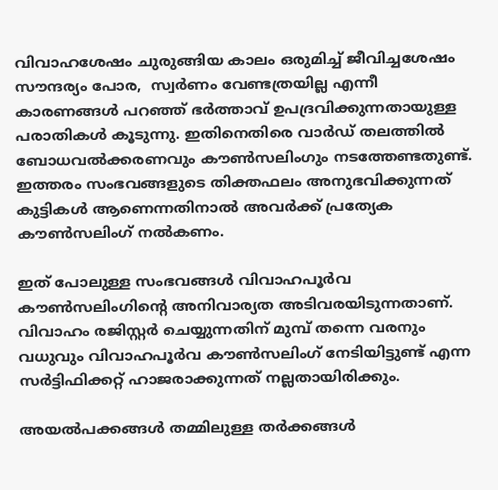വിവാഹശേഷം ചുരുങ്ങിയ കാലം ഒരുമിച്ച് ജീവിച്ചശേഷം സൗന്ദര്യം പോര,  സ്വര്‍ണം വേണ്ടത്രയില്ല എന്നീ കാരണങ്ങള്‍ പറഞ്ഞ് ഭര്‍ത്താവ് ഉപദ്രവിക്കുന്നതായുള്ള പരാതികള്‍ കൂടുന്നു. ഇതിനെതിരെ വാര്‍ഡ് തലത്തില്‍ ബോധവല്‍ക്കരണവും കൗണ്‍സലിംഗും നടത്തേണ്ടതുണ്ട്.  ഇത്തരം സംഭവങ്ങളുടെ തിക്തഫലം അനുഭവിക്കുന്നത് കുട്ടികള്‍ ആണെന്നതിനാല്‍ അവര്‍ക്ക് പ്രത്യേക കൗണ്‍സലിംഗ് നല്‍കണം.

ഇത് പോലുള്ള സംഭവങ്ങള്‍ വിവാഹപൂര്‍വ കൗണ്‍സലിംഗിന്റെ അനിവാര്യത അടിവരയിടുന്നതാണ്.  വിവാഹം രജിസ്റ്റര്‍ ചെയ്യുന്നതിന് മുമ്പ് തന്നെ വരനും വധുവും വിവാഹപൂര്‍വ കൗണ്‍സലിംഗ് നേടിയിട്ടുണ്ട് എന്ന സര്‍ട്ടിഫിക്കറ്റ് ഹാജരാക്കുന്നത് നല്ലതായിരിക്കും.

അയല്‍പക്കങ്ങള്‍ തമ്മിലുള്ള തര്‍ക്കങ്ങള്‍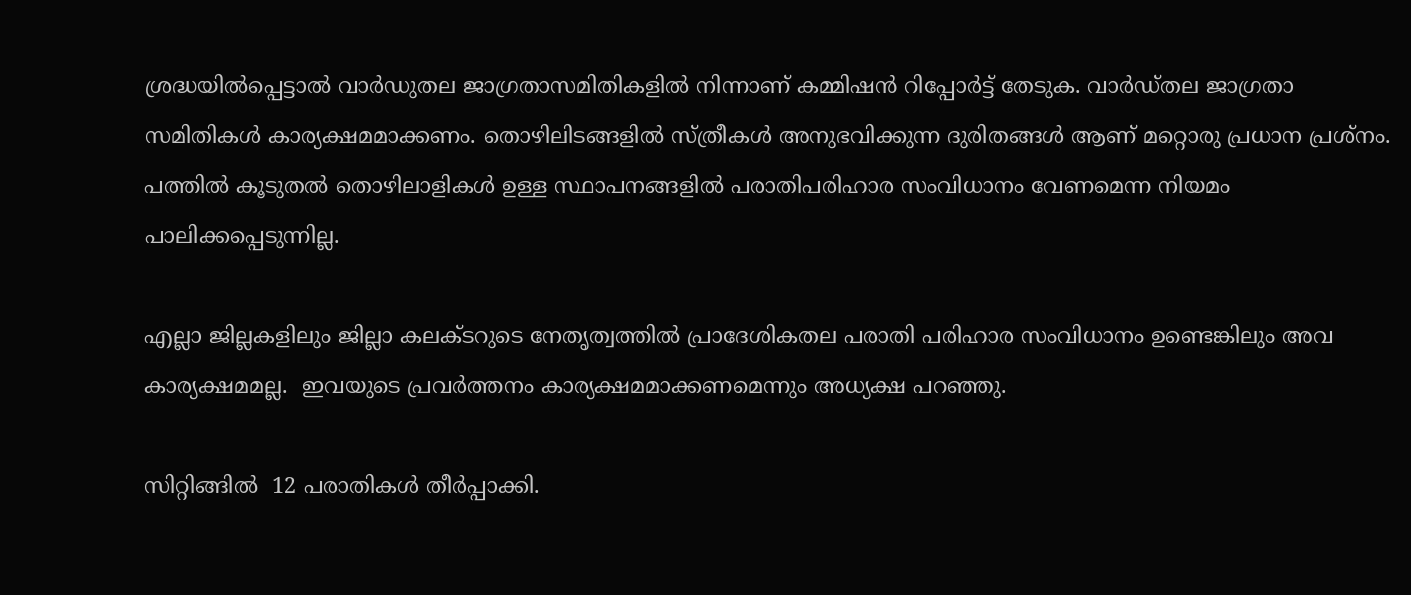ശ്രദ്ധയില്‍പ്പെട്ടാല്‍ വാര്‍ഡുതല ജാഗ്രതാസമിതികളില്‍ നിന്നാണ് കമ്മിഷന്‍ റിപ്പോര്‍ട്ട് തേടുക. വാര്‍ഡ്തല ജാഗ്രതാ സമിതികള്‍ കാര്യക്ഷമമാക്കണം. തൊഴിലിടങ്ങളില്‍ സ്ത്രീകള്‍ അനുഭവിക്കുന്ന ദുരിതങ്ങള്‍ ആണ് മറ്റൊരു പ്രധാന പ്രശ്‌നം. പത്തില്‍ കൂടുതല്‍ തൊഴിലാളികള്‍ ഉള്ള സ്ഥാപനങ്ങളില്‍ പരാതിപരിഹാര സംവിധാനം വേണമെന്ന നിയമം പാലിക്കപ്പെടുന്നില്ല.

എല്ലാ ജില്ലകളിലും ജില്ലാ കലക്ടറുടെ നേതൃത്വത്തില്‍ പ്രാദേശികതല പരാതി പരിഹാര സംവിധാനം ഉണ്ടെങ്കിലും അവ കാര്യക്ഷമമല്ല.  ഇവയുടെ പ്രവര്‍ത്തനം കാര്യക്ഷമമാക്കണമെന്നും അധ്യക്ഷ പറഞ്ഞു.

സിറ്റിങ്ങില്‍  12 പരാതികള്‍ തീര്‍പ്പാക്കി.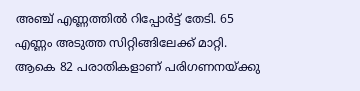അഞ്ച് എണ്ണത്തില്‍ റിപ്പോര്‍ട്ട് തേടി. 65 എണ്ണം അടുത്ത സിറ്റിങ്ങിലേക്ക് മാറ്റി. ആകെ 82 പരാതികളാണ് പരിഗണനയ്ക്കു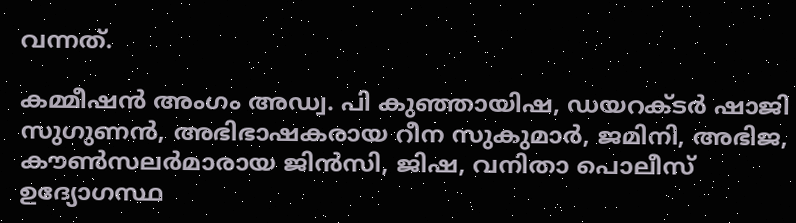വന്നത്.

കമ്മീഷന്‍ അംഗം അഡ്വ. പി കുഞ്ഞായിഷ, ഡയറക്ടര്‍ ഷാജി സുഗുണന്‍, അഭിഭാഷകരായ റീന സുകുമാര്‍, ജമിനി, അഭിജ, കൗണ്‍സലര്‍മാരായ ജിന്‍സി, ജിഷ, വനിതാ പൊലീസ് ഉദ്യോഗസ്ഥ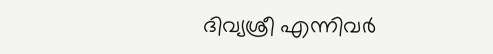ദിവ്യശ്രീ എന്നിവര്‍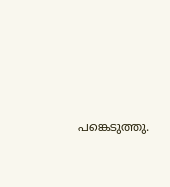പങ്കെടുത്തു.